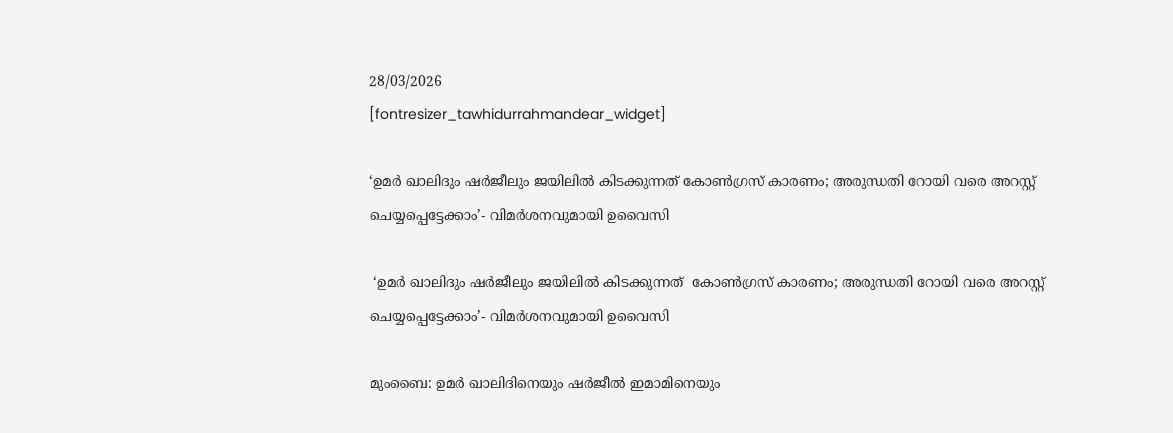28/03/2026
[fontresizer_tawhidurrahmandear_widget]

‘ഉമർ ഖാലിദും ഷർജീലും ജയിലിൽ കിടക്കുന്നത് കോൺഗ്രസ് കാരണം; അരുന്ധതി റോയി വരെ അറസ്റ്റ് ചെയ്യപ്പെട്ടേക്കാം’- വിമര്‍ശനവുമായി ഉവൈസി

 ‘ഉമർ ഖാലിദും ഷർജീലും ജയിലിൽ കിടക്കുന്നത്  കോൺഗ്രസ് കാരണം; അരുന്ധതി റോയി വരെ അറസ്റ്റ് ചെയ്യപ്പെട്ടേക്കാം’- വിമര്‍ശനവുമായി ഉവൈസി

മുംബൈ: ഉമർ ഖാലിദിനെയും ഷർജീൽ ഇമാമിനെയും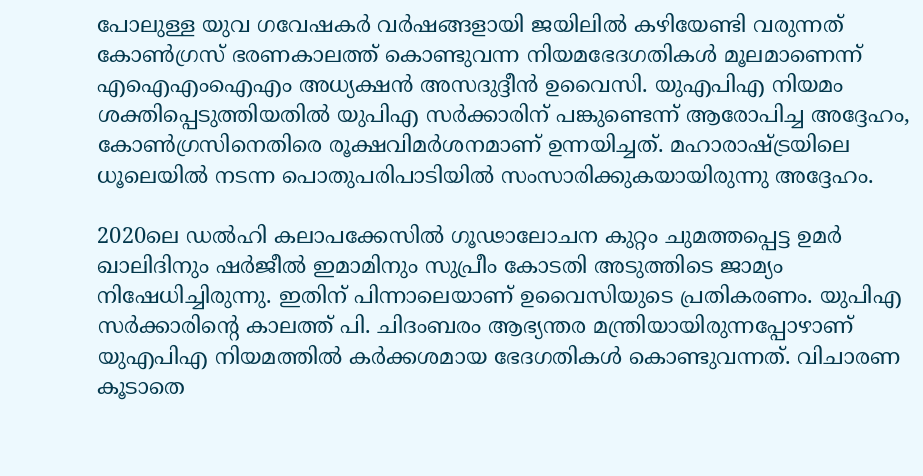പോലുള്ള യുവ ഗവേഷകര്‍ വർഷങ്ങളായി ജയിലിൽ കഴിയേണ്ടി വരുന്നത് കോൺഗ്രസ് ഭരണകാലത്ത് കൊണ്ടുവന്ന നിയമഭേദഗതികൾ മൂലമാണെന്ന് എഐഎംഐഎം അധ്യക്ഷൻ അസദുദ്ദീൻ ഉവൈസി. യുഎപിഎ നിയമം ശക്തിപ്പെടുത്തിയതിൽ യുപിഎ സർക്കാരിന് പങ്കുണ്ടെന്ന് ആരോപിച്ച അദ്ദേഹം, കോൺഗ്രസിനെതിരെ രൂക്ഷവിമർശനമാണ് ഉന്നയിച്ചത്. മഹാരാഷ്ട്രയിലെ ധൂലെയിൽ നടന്ന പൊതുപരിപാടിയിൽ സംസാരിക്കുകയായിരുന്നു അദ്ദേഹം.

2020ലെ ഡൽഹി കലാപക്കേസിൽ ഗൂഢാലോചന കുറ്റം ചുമത്തപ്പെട്ട ഉമർ ഖാലിദിനും ഷർജീൽ ഇമാമിനും സുപ്രീം കോടതി അടുത്തിടെ ജാമ്യം നിഷേധിച്ചിരുന്നു. ഇതിന് പിന്നാലെയാണ് ഉവൈസിയുടെ പ്രതികരണം. യുപിഎ സർക്കാരിന്റെ കാലത്ത് പി. ചിദംബരം ആഭ്യന്തര മന്ത്രിയായിരുന്നപ്പോഴാണ് യുഎപിഎ നിയമത്തിൽ കർക്കശമായ ഭേദഗതികൾ കൊണ്ടുവന്നത്. വിചാരണ കൂടാതെ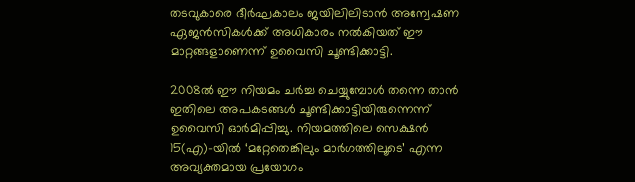തടവുകാരെ ദീർഘകാലം ജയിലിലിടാൻ അന്വേഷണ ഏജൻസികൾക്ക് അധികാരം നൽകിയത് ഈ മാറ്റങ്ങളാണെന്ന് ഉവൈസി ചൂണ്ടിക്കാട്ടി.

2008ൽ ഈ നിയമം ചർച്ച ചെയ്യുമ്പോൾ തന്നെ താൻ ഇതിലെ അപകടങ്ങൾ ചൂണ്ടിക്കാട്ടിയിരുന്നെന്ന് ഉവൈസി ഓർമിപ്പിച്ചു. നിയമത്തിലെ സെക്ഷൻ 15(എ)-യിൽ ‘മറ്റേതെങ്കിലും മാർഗത്തിലൂടെ’ എന്ന അവ്യക്തമായ പ്രയോഗം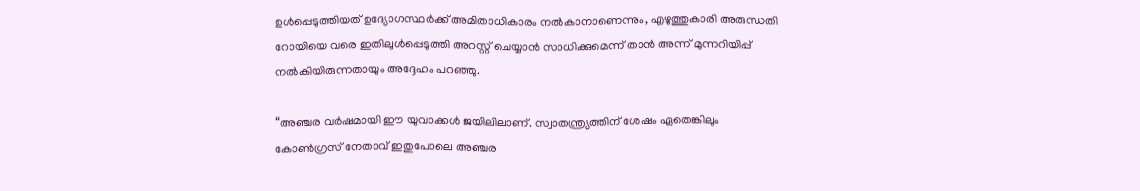ഉൾപ്പെടുത്തിയത് ഉദ്യോഗസ്ഥർക്ക് അമിതാധികാരം നൽകാനാണെന്നും, എഴുത്തുകാരി അരുന്ധതി റോയിയെ വരെ ഇതിലുൾപ്പെടുത്തി അറസ്റ്റ് ചെയ്യാൻ സാധിക്കുമെന്ന് താൻ അന്ന് മുന്നറിയിപ്പ് നൽകിയിരുന്നതായും അദ്ദേഹം പറഞ്ഞു.

“അഞ്ചര വർഷമായി ഈ യുവാക്കൾ ജയിലിലാണ്. സ്വാതന്ത്ര്യത്തിന് ശേഷം ഏതെങ്കിലും കോൺഗ്രസ് നേതാവ് ഇതുപോലെ അഞ്ചര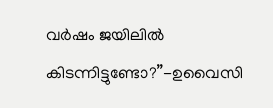വർഷം ജയിലിൽ കിടന്നിട്ടുണ്ടോ?”-ഉവൈസി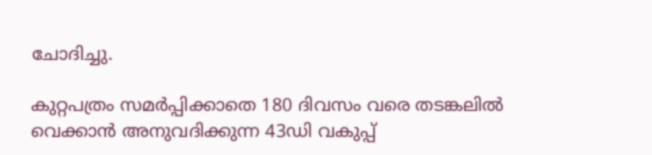ചോദിച്ചു.

കുറ്റപത്രം സമർപ്പിക്കാതെ 180 ദിവസം വരെ തടങ്കലിൽ വെക്കാൻ അനുവദിക്കുന്ന 43ഡി വകുപ്പ്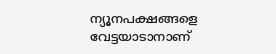ന്യൂനപക്ഷങ്ങളെ വേട്ടയാടാനാണ്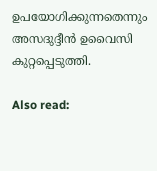ഉപയോഗിക്കുന്നതെന്നും അസദുദ്ദീന്‍ ഉവൈസി കുറ്റപ്പെടുത്തി.

Also read: